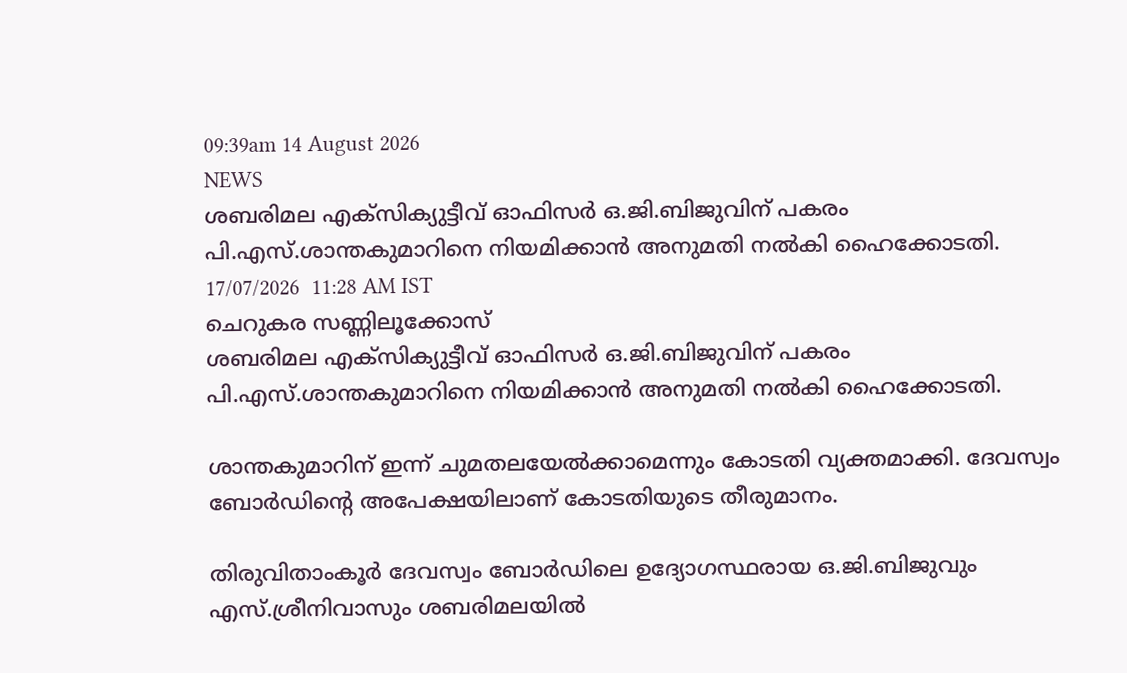09:39am 14 August 2026
NEWS
ശബരിമല എക്സിക്യുട്ടീവ് ഓഫിസര്‍ ഒ.ജി.ബിജുവിന് പകരം പി.എസ്.ശാന്തകുമാറിനെ നിയമിക്കാന്‍ അനുമതി നല്‍കി ഹൈക്കോടതി.
17/07/2026  11:28 AM IST
ചെറുകര സണ്ണിലൂക്കോസ്
ശബരിമല എക്സിക്യുട്ടീവ് ഓഫിസര്‍ ഒ.ജി.ബിജുവിന് പകരം പി.എസ്.ശാന്തകുമാറിനെ നിയമിക്കാന്‍ അനുമതി നല്‍കി ഹൈക്കോടതി.

ശാന്തകുമാറിന് ഇന്ന് ചുമതലയേല്‍ക്കാമെന്നും കോടതി വ്യക്തമാക്കി. ദേവസ്വം ബോര്‍ഡിന്‍റെ അപേക്ഷയിലാണ് കോടതിയുടെ തീരുമാനം.

തിരുവിതാംകൂര്‍ ദേവസ്വം ബോര്‍ഡിലെ ഉദ്യോഗസ്ഥരായ ഒ.ജി.ബിജുവും എസ്.ശ്രീനിവാസും ശബരിമലയില്‍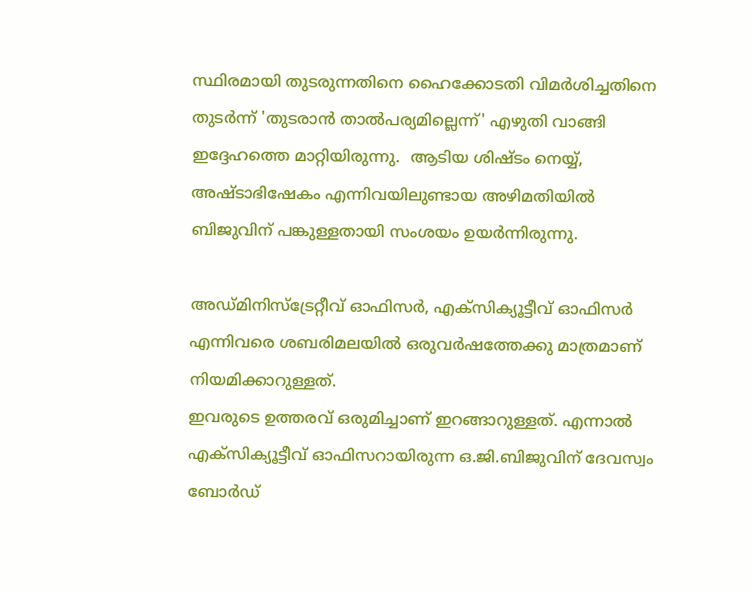സ്ഥിരമായി തുടരുന്നതിനെ ഹൈക്കോടതി വിമര്‍ശിച്ചതിനെ തുടര്‍ന്ന് 'തുടരാന്‍ താല്‍പര്യമില്ലെന്ന്' എഴുതി വാങ്ങി ഇദ്ദേഹത്തെ മാറ്റിയിരുന്നു.  ആടിയ ശിഷ്ടം നെയ്യ്, അഷ്ടാഭിഷേകം എന്നിവയിലുണ്ടായ അഴിമതിയില്‍ ബിജുവിന് പങ്കുള്ളതായി സംശയം ഉയര്‍ന്നിരുന്നു.

അഡ്മിനിസ്ട്രേറ്റീവ് ഓഫിസർ, എക്സിക്യൂട്ടീവ് ഓഫിസർ എന്നിവരെ ശബരിമലയിൽ ഒരുവർഷത്തേക്കു മാത്രമാണ് നിയമിക്കാറുള്ളത്.
ഇവരുടെ ഉത്തരവ് ഒരുമിച്ചാണ് ഇറങ്ങാറുള്ളത്. എന്നാൽ എക്സിക്യൂട്ടീവ് ഓഫിസറായിരുന്ന ഒ.ജി.ബിജുവിന് ദേവസ്വം ബോർഡ്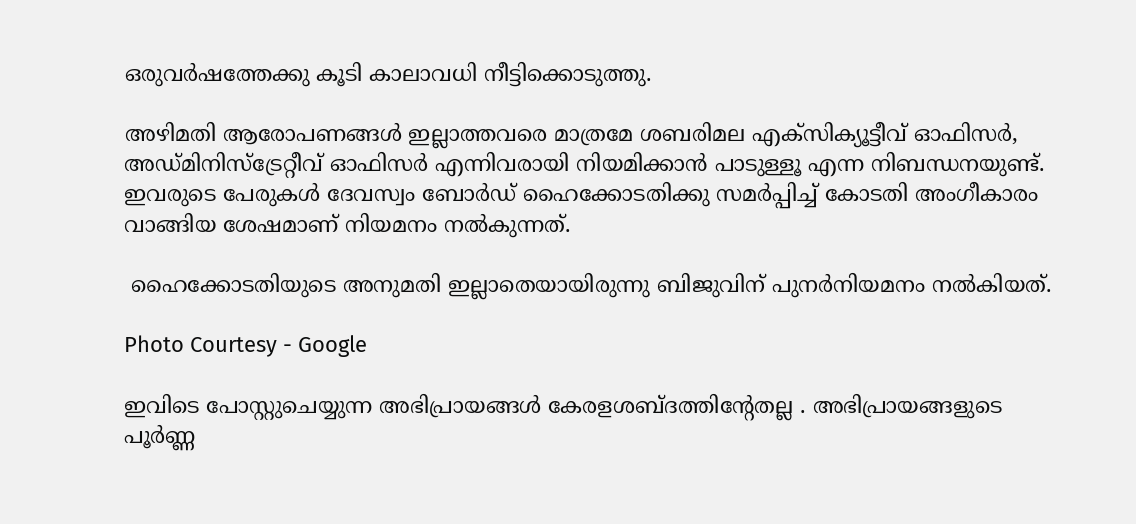ഒരുവർഷത്തേക്കു കൂടി കാലാവധി നീട്ടിക്കൊടുത്തു.

അഴിമതി ആരോപണങ്ങൾ ഇല്ലാത്തവരെ മാത്രമേ ശബരിമല എക്സിക്യൂട്ടീവ് ഓഫിസർ, അഡ്മിനിസ്ട്രേറ്റീവ് ഓഫിസർ എന്നിവരായി നിയമിക്കാൻ പാടുള്ളൂ എന്ന നിബന്ധനയുണ്ട്. ഇവരുടെ പേരുകൾ ദേവസ്വം ബോർഡ് ഹൈക്കോടതിക്കു സമർപ്പിച്ച് കോടതി അംഗീകാരം വാങ്ങിയ ശേഷമാണ് നിയമനം നൽകുന്നത്.

 ഹൈക്കോടതിയുടെ അനുമതി ഇല്ലാതെയായിരുന്നു ബിജുവിന് പുനര്‍നിയമനം നല്‍കിയത്.

Photo Courtesy - Google

ഇവിടെ പോസ്റ്റുചെയ്യുന്ന അഭിപ്രായങ്ങള്‍ കേരളശബ്‌ദത്തിന്റേതല്ല . അഭിപ്രായങ്ങളുടെ പൂര്‍ണ്ണ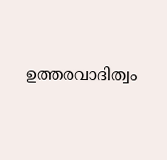ഉത്തരവാദിത്വം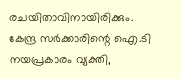രചയിതാവിനായിരിക്കും. കേന്ദ്ര സർക്കാരിന്റെ ഐ.ടി നയപ്രകാരം വ്യക്തി,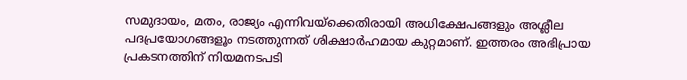സമുദായം, മതം, രാജ്യം എന്നിവയ്ക്കെതിരായി അധിക്ഷേപങ്ങളും അശ്ലീല പദപ്രയോഗങ്ങളൂം നടത്തുന്നത് ശിക്ഷാര്‍ഹമായ കുറ്റമാണ്. ഇത്തരം അഭിപ്രായ പ്രകടനത്തിന് നിയമനടപടി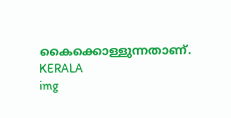കൈക്കൊള്ളുന്നതാണ്.
KERALA
img